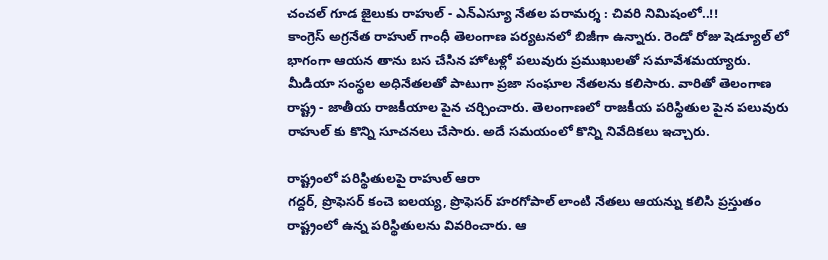చంచల్ గూడ జైలుకు రాహుల్ - ఎన్ఎస్యూ నేతల పరామర్శ : చివరి నిమిషంలో..!!
కాంగ్రెస్ అగ్రనేత రాహుల్ గాంధీ తెలంగాణ పర్యటనలో బిజీగా ఉన్నారు. రెండో రోజు షెడ్యూల్ లో భాగంగా ఆయన తాను బస చేసిన హోటళ్లో పలువురు ప్రముఖులతో సమావేశమయ్యారు. మీడియా సంస్థల అధినేతలతో పాటుగా ప్రజా సంఘాల నేతలను కలిసారు. వారితో తెలంగాణ రాష్ట్ర - జాతీయ రాజకీయాల పైన చర్చించారు. తెలంగాణలో రాజకీయ పరిస్థితుల పైన పలువురు రాహుల్ కు కొన్ని సూచనలు చేసారు. అదే సమయంలో కొన్ని నివేదికలు ఇచ్చారు.

రాష్ట్రంలో పరిస్థితులపై రాహుల్ ఆరా
గద్దర్, ప్రొఫెసర్ కంచె ఐలయ్య, ప్రొఫెసర్ హరగోపాల్ లాంటి నేతలు ఆయన్ను కలిసి ప్రస్తుతం రాష్ట్రంలో ఉన్న పరిస్థితులను వివరించారు. ఆ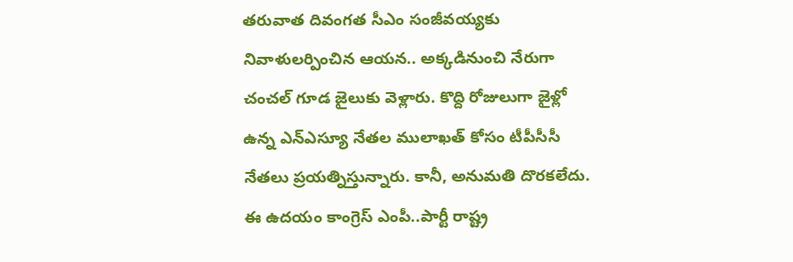తరువాత దివంగత సీఎం సంజీవయ్యకు నివాళులర్పించిన ఆయన.. అక్కడినుంచి నేరుగా చంచల్ గూడ జైలుకు వెళ్లారు. కొద్ది రోజులుగా జైళ్లో ఉన్న ఎన్ఎస్యూ నేతల ములాఖత్ కోసం టీపీసీసీ నేతలు ప్రయత్నిస్తున్నారు. కానీ, అనుమతి దొరకలేదు. ఈ ఉదయం కాంగ్రెస్ ఎంపీ..పార్టీ రాష్ట్ర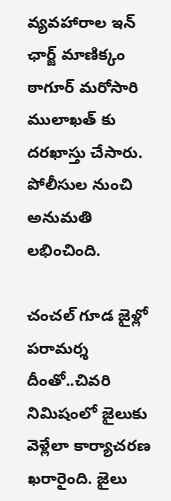వ్యవహారాల ఇన్ ఛార్జ్ మాణిక్కం ఠాగూర్ మరోసారి ములాఖత్ కు దరఖాస్తు చేసారు. పోలీసుల నుంచి అనుమతి లభించింది.

చంచల్ గూడ జైళ్లో పరామర్శ
దీంతో..చివరి నిమిషంలో జైలుకు వెళ్లేలా కార్యాచరణ ఖరారైంది. జైలు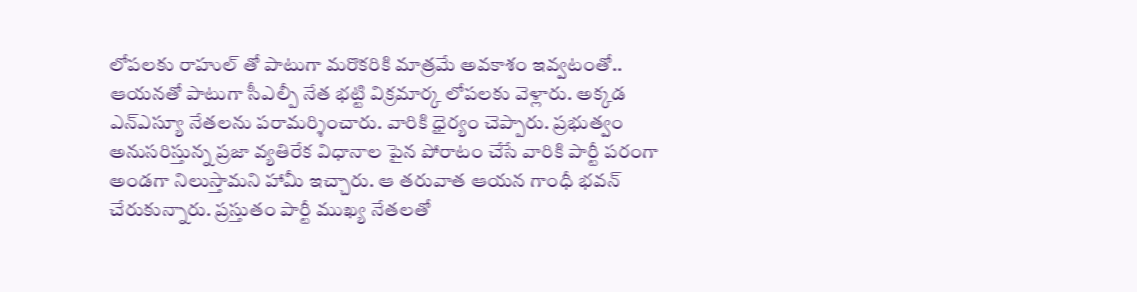లోపలకు రాహుల్ తో పాటుగా మరొకరికి మాత్రమే అవకాశం ఇవ్వటంతో.. ఆయనతో పాటుగా సీఎల్పీ నేత భట్టి విక్రమార్క లోపలకు వెళ్లారు. అక్కడ ఎన్ఎస్యూ నేతలను పరామర్శించారు. వారికి ధైర్యం చెప్పారు. ప్రభుత్వం అనుసరిస్తున్న ప్రజా వ్యతిరేక విధానాల పైన పోరాటం చేసే వారికి పార్టీ పరంగా అండగా నిలుస్తామని హామీ ఇచ్చారు. ఆ తరువాత ఆయన గాంధీ భవన్ చేరుకున్నారు. ప్రస్తుతం పార్టీ ముఖ్య నేతలతో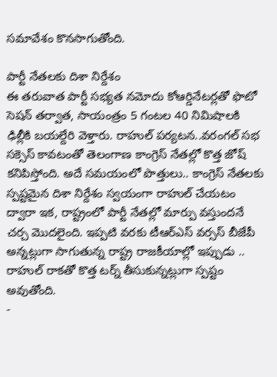సమావేశం కొనసాగుతోంది.

పార్టీ నేతలకు దిశా నిర్దేశం
ఈ తరువాత పార్టీ సభ్యత నమోదు కోఆర్డినేటర్లతో ఫొటో సెషన్ తర్వాత, సాయంత్రం 5 గంటల 40 నిమిషాలకి ఢిల్లీకి బయల్దేరి వెళ్తారు. రాహుల్ పర్యటన..వరంగల్ సభ సక్సెస్ కావటంతో తెలంగాణ కాంగ్రెస్ నేతల్లో కొత్త జోష్ కనిపిస్తోంది. అదే సమయంలో పొత్తులు.. కాంగ్రెస్ నేతలకు స్పష్టమైన దిశా నిర్దేశం స్వయంగా రాహుల్ చేయటం ద్వారా ఇక, రాష్ట్రంలో పార్టీ నేతల్లో మార్పు వస్తుందనే చర్చ మొదలైంది. ఇప్పటి వరకు టీఆర్ఎస్ వర్సస్ బీజేపీ అన్నట్లుగా సాగుతున్న రాష్ట్ర రాజకీయాల్లో ఇప్పుడు .. రాహుల్ రాకతో కొత్త టర్న్ తీసుకున్నట్లుగా స్పష్టం అవుతోంది.
-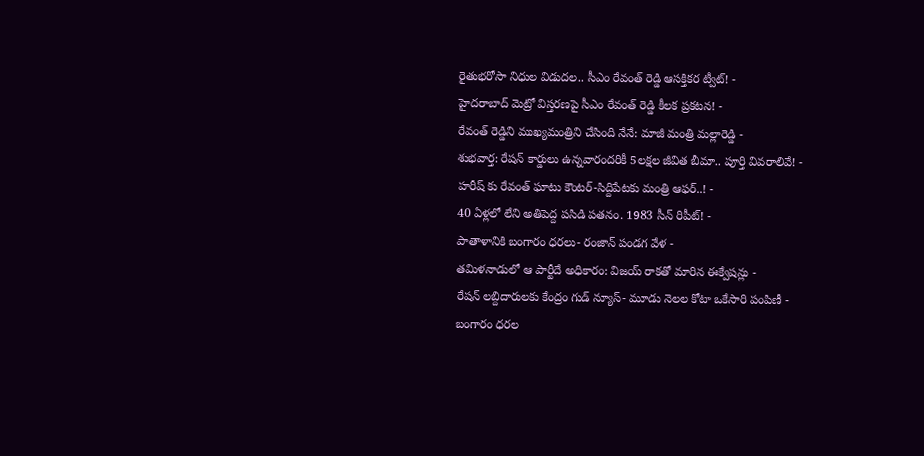రైతుభరోసా నిధుల విడుదల.. సీఎం రేవంత్ రెడ్డి ఆసక్తికర ట్వీట్! -
హైదరాబాద్ మెట్రో విస్తరణపై సీఎం రేవంత్ రెడ్డి కీలక ప్రకటన! -
రేవంత్ రెడ్డిని ముఖ్యమంత్రిని చేసింది నేనే: మాజీ మంత్రి మల్లారెడ్డి -
శుభవార్త: రేషన్ కార్డులు ఉన్నవారందరికీ 5లక్షల జీవిత బీమా.. పూర్తి వివరాలివే! -
హరీష్ కు రేవంత్ ఘాటు కౌంటర్-సిద్దిపేటకు మంత్రి ఆఫర్..! -
40 ఏళ్లలో లేని అతిపెద్ద పసిడి పతనం. 1983 సీన్ రిపీట్! -
పాతాళానికి బంగారం ధరలు- రంజాన్ పండగ వేళ -
తమిళనాడులో ఆ పార్టీదే అధికారం: విజయ్ రాకతో మారిన ఈక్వేషన్లు -
రేషన్ లబ్దిదారులకు కేంద్రం గుడ్ న్యూస్- మూడు నెలల కోటా ఒకేసారి పంపిణీ -
బంగారం ధరల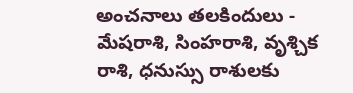అంచనాలు తలకిందులు -
మేషరాశి, సింహరాశి, వృశ్చిక రాశి, ధనుస్సు రాశులకు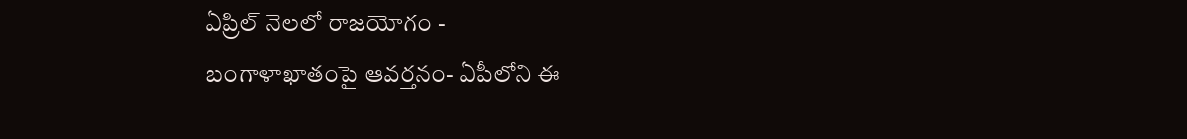ఏప్రిల్ నెలలో రాజయోగం -
బంగాళాఖాతంపై ఆవర్తనం- ఏపీలోని ఈ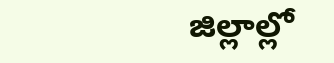జిల్లాల్లో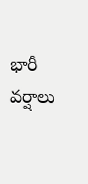భారీ వర్షాలు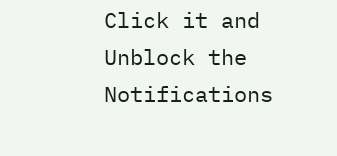Click it and Unblock the Notifications